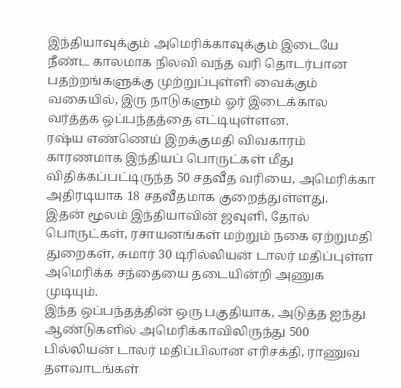இந்தியாவுக்கும் அமெரிக்காவுக்கும் இடையே நீண்ட காலமாக நிலவி வந்த வரி தொடர்பான பதற்றங்களுக்கு முற்றுப்புள்ளி வைக்கும் வகையில், இரு நாடுகளும் ஓர் இடைக்கால வர்த்தக ஒப்பந்தத்தை எட்டியுள்ளன.
ரஷ்ய எண்ணெய் இறக்குமதி விவகாரம் காரணமாக இந்தியப் பொருட்கள் மீது விதிக்கப்பட்டிருந்த 50 சதவீத வரியை, அமெரிக்கா அதிரடியாக 18 சதவீதமாக குறைத்துள்ளது.
இதன் மூலம் இந்தியாவின் ஜவுளி, தோல் பொருட்கள், ரசாயனங்கள் மற்றும் நகை ஏற்றுமதி துறைகள், சுமார் 30 டிரில்லியன் டாலர் மதிப்புள்ள அமெரிக்க சந்தையை தடையின்றி அணுக முடியும்.
இந்த ஒப்பந்தத்தின் ஒரு பகுதியாக, அடுத்த ஐந்து ஆண்டுகளில் அமெரிக்காவிலிருந்து 500 பில்லியன் டாலர் மதிப்பிலான எரிசக்தி, ராணுவ தளவாடங்கள்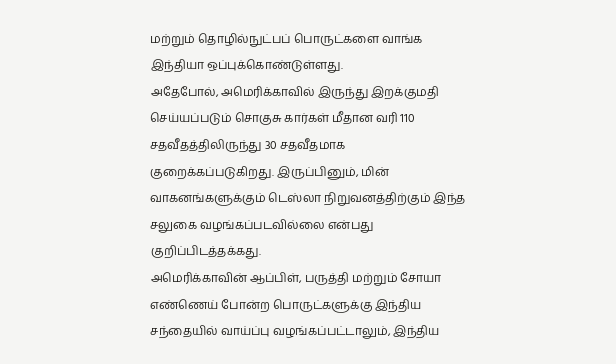மற்றும் தொழில்நுட்பப் பொருட்களை வாங்க இந்தியா ஒப்புக்கொண்டுள்ளது.
அதேபோல், அமெரிக்காவில் இருந்து இறக்குமதி செய்யப்படும் சொகுசு கார்கள் மீதான வரி 110 சதவீதத்திலிருந்து 30 சதவீதமாக குறைக்கப்படுகிறது. இருப்பினும், மின் வாகனங்களுக்கும் டெஸ்லா நிறுவனத்திற்கும் இந்த சலுகை வழங்கப்படவில்லை என்பது குறிப்பிடத்தக்கது.
அமெரிக்காவின் ஆப்பிள், பருத்தி மற்றும் சோயா எண்ணெய் போன்ற பொருட்களுக்கு இந்திய சந்தையில் வாய்ப்பு வழங்கப்பட்டாலும், இந்திய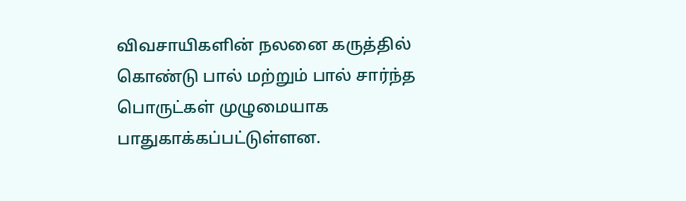விவசாயிகளின் நலனை கருத்தில் கொண்டு பால் மற்றும் பால் சார்ந்த பொருட்கள் முழுமையாக பாதுகாக்கப்பட்டுள்ளன.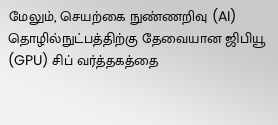மேலும், செயற்கை நுண்ணறிவு (AI) தொழில்நுட்பத்திற்கு தேவையான ஜிபியூ (GPU) சிப் வர்த்தகத்தை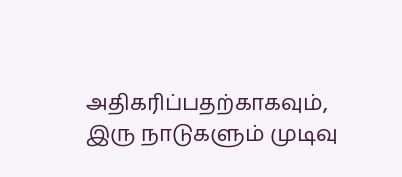அதிகரிப்பதற்காகவும், இரு நாடுகளும் முடிவு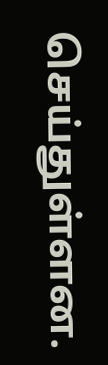செய்துள்ளன.